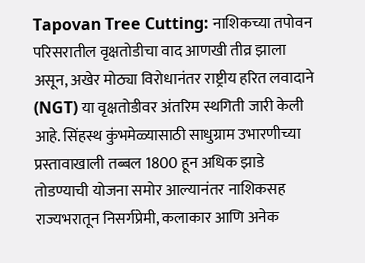Tapovan Tree Cutting: नाशिकच्या तपोवन परिसरातील वृक्षतोडीचा वाद आणखी तीव्र झाला असून, अखेर मोठ्या विरोधानंतर राष्ट्रीय हरित लवादाने (NGT) या वृक्षतोडीवर अंतरिम स्थगिती जारी केली आहे. सिंहस्थ कुंभमेळ्यासाठी साधुग्राम उभारणीच्या प्रस्तावाखाली तब्बल 1800 हून अधिक झाडे तोडण्याची योजना समोर आल्यानंतर नाशिकसह राज्यभरातून निसर्गप्रेमी, कलाकार आणि अनेक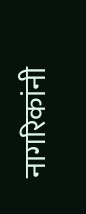नागरिकांनी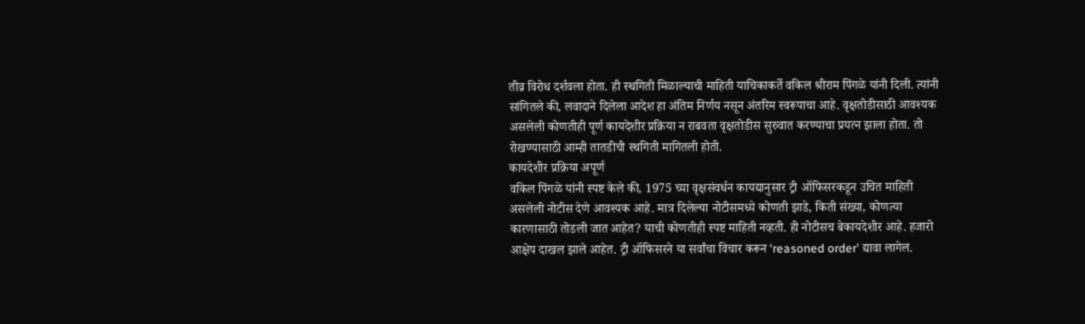तीव्र विरोध दर्शवला होता. ही स्थगिती मिळाल्याची माहिती याचिकाकर्ते वकिल श्रीराम पिंगळे यांनी दिली. त्यांनी सांगितले की, लवादाने दिलेला आदेश हा अंतिम निर्णय नसून अंतरिम स्वरूपाचा आहे. वृक्षतोडीसाठी आवश्यक असलेली कोणतीही पूर्ण कायदेशीर प्रक्रिया न राबवता वृक्षतोडीस सुरुवात करण्याचा प्रयत्न झाला होता. तो रोखण्यासाठी आम्ही तातडीची स्थगिती मागितली होती.
कायदेशीर प्रक्रिया अपूर्ण
वकिल पिंगळे यांनी स्पष्ट केले की, 1975 च्या वृक्षसंवर्धन कायद्यानुसार ट्री ऑफिसरकडून उचित माहिती असलेली नोटीस देणे आवश्यक आहे. मात्र दिलेल्या नोटीसमध्ये कोणती झाडे, किती संख्या, कोणत्या कारणासाठी तोडली जात आहेत? याची कोणतीही स्पष्ट माहिती नव्हती. ही नोटीसच बेकायदेशीर आहे. हजारो आक्षेप दाखल झाले आहेत. ट्री ऑफिसरने या सर्वांचा विचार करून ‘reasoned order’ द्यावा लागेल.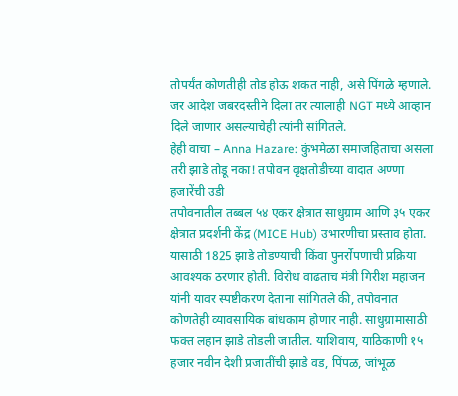तोपर्यंत कोणतीही तोड होऊ शकत नाही, असे पिंगळे म्हणाले. जर आदेश जबरदस्तीने दिला तर त्यालाही NGT मध्ये आव्हान दिले जाणार असल्याचेही त्यांनी सांगितले.
हेही वाचा – Anna Hazare: कुंभमेळा समाजहिताचा असला तरी झाडे तोडू नका! तपोवन वृक्षतोडीच्या वादात अण्णा हजारेंची उडी
तपोवनातील तब्बल ५४ एकर क्षेत्रात साधुग्राम आणि ३५ एकर क्षेत्रात प्रदर्शनी केंद्र (MICE Hub) उभारणीचा प्रस्ताव होता. यासाठी 1825 झाडे तोडण्याची किंवा पुनर्रोपणाची प्रक्रिया आवश्यक ठरणार होती. विरोध वाढताच मंत्री गिरीश महाजन यांनी यावर स्पष्टीकरण देताना सांगितले की, तपोवनात कोणतेही व्यावसायिक बांधकाम होणार नाही. साधुग्रामासाठी फक्त लहान झाडे तोडली जातील. याशिवाय, याठिकाणी १५ हजार नवीन देशी प्रजातींची झाडे वड, पिंपळ, जांभूळ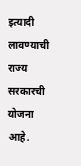इत्यादी लावण्याची राज्य सरकारची योजना आहे.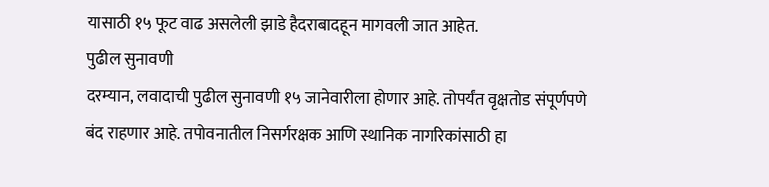यासाठी १५ फूट वाढ असलेली झाडे हैदराबादहून मागवली जात आहेत.
पुढील सुनावणी
दरम्यान, लवादाची पुढील सुनावणी १५ जानेवारीला होणार आहे. तोपर्यंत वृक्षतोड संपूर्णपणे बंद राहणार आहे. तपोवनातील निसर्गरक्षक आणि स्थानिक नागरिकांसाठी हा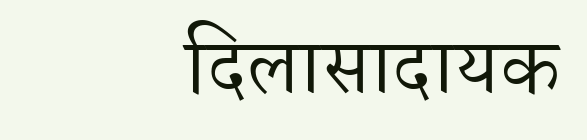दिलासादायक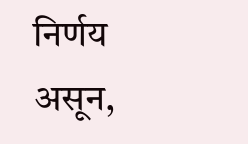निर्णय असून,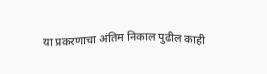या प्रकरणाचा अंतिम निकाल पुढील काही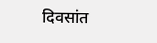दिवसांत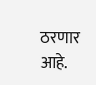ठरणार आहे.